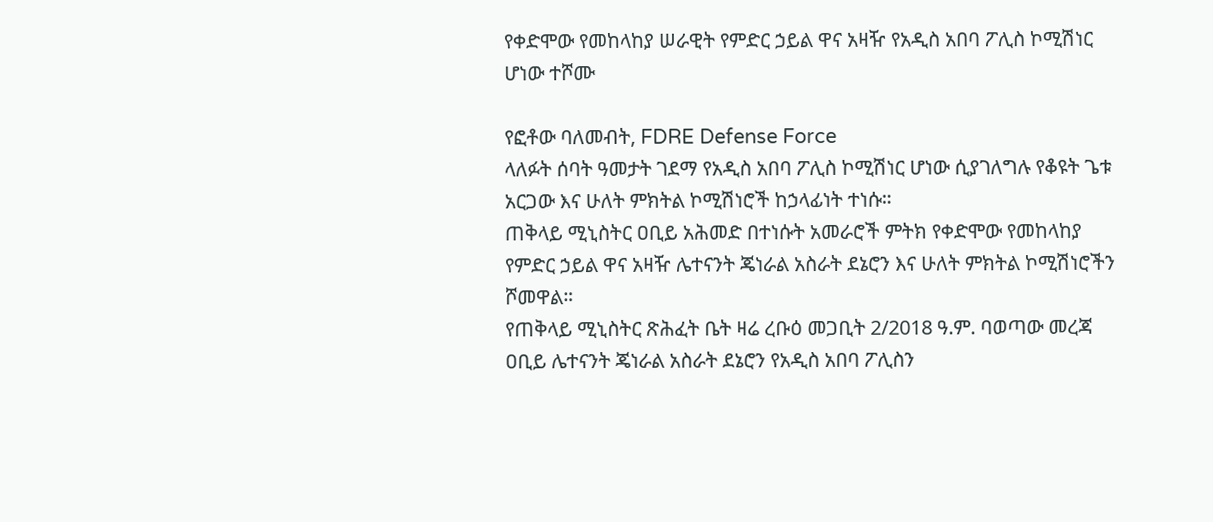የቀድሞው የመከላከያ ሠራዊት የምድር ኃይል ዋና አዛዥ የአዲስ አበባ ፖሊስ ኮሚሽነር ሆነው ተሾሙ

የፎቶው ባለመብት, FDRE Defense Force
ላለፉት ሰባት ዓመታት ገደማ የአዲስ አበባ ፖሊስ ኮሚሽነር ሆነው ሲያገለግሉ የቆዩት ጌቱ አርጋው እና ሁለት ምክትል ኮሚሽነሮች ከኃላፊነት ተነሱ።
ጠቅላይ ሚኒስትር ዐቢይ አሕመድ በተነሱት አመራሮች ምትክ የቀድሞው የመከላከያ የምድር ኃይል ዋና አዛዥ ሌተናንት ጄነራል አስራት ደኔሮን እና ሁለት ምክትል ኮሚሽነሮችን ሾመዋል።
የጠቅላይ ሚኒስትር ጽሕፈት ቤት ዛሬ ረቡዕ መጋቢት 2/2018 ዓ.ም. ባወጣው መረጃ ዐቢይ ሌተናንት ጄነራል አስራት ደኔሮን የአዲስ አበባ ፖሊስን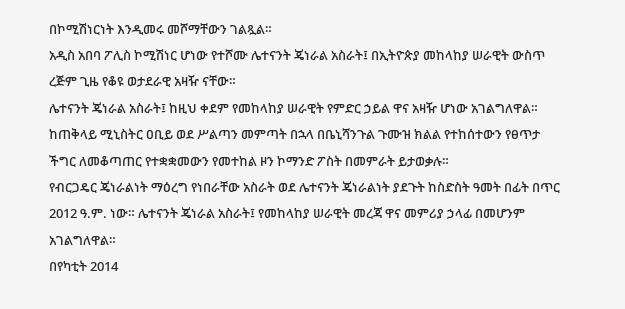በኮሚሽነርነት እንዲመሩ መሾማቸውን ገልጿል።
አዲስ አበባ ፖሊስ ኮሚሽነር ሆነው የተሾሙ ሌተናንት ጄነራል አስራት፤ በኢትዮጵያ መከላከያ ሠራዊት ውስጥ ረጅም ጊዜ የቆዩ ወታደራዊ አዛዥ ናቸው።
ሌተናንት ጄነራል አስራት፤ ከዚህ ቀደም የመከላከያ ሠራዊት የምድር ኃይል ዋና አዛዥ ሆነው አገልግለዋል። ከጠቅላይ ሚኒስትር ዐቢይ ወደ ሥልጣን መምጣት በኋላ በቤኒሻንጉል ጉሙዝ ክልል የተከሰተውን የፀጥታ ችግር ለመቆጣጠር የተቋቋመውን የመተከል ዞን ኮማንድ ፖስት በመምራት ይታወቃሉ።
የብርጋዴር ጄነራልነት ማዕረግ የነበራቸው አስራት ወደ ሌተናንት ጄነራልነት ያደጉት ከስድስት ዓመት በፊት በጥር 2012 ዓ.ም. ነው። ሌተናንት ጄነራል አስራት፤ የመከላከያ ሠራዊት መረጃ ዋና መምሪያ ኃላፊ በመሆንም አገልግለዋል።
በየካቲት 2014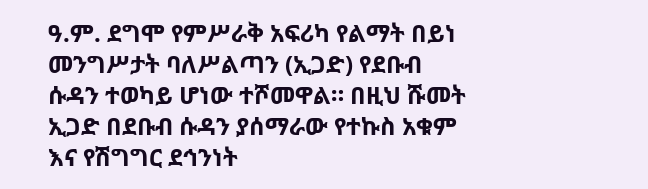ዓ.ም. ደግሞ የምሥራቅ አፍሪካ የልማት በይነ መንግሥታት ባለሥልጣን (ኢጋድ) የደቡብ ሱዳን ተወካይ ሆነው ተሾመዋል። በዚህ ሹመት ኢጋድ በደቡብ ሱዳን ያሰማራው የተኩስ አቁም እና የሽግግር ደኅንነት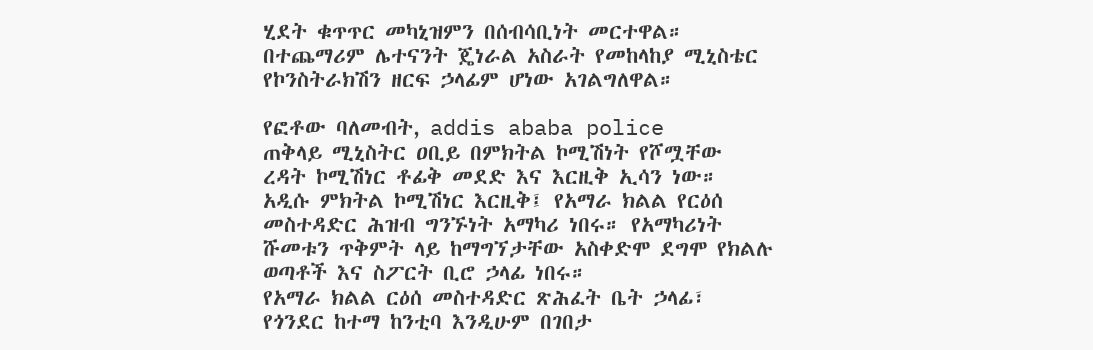ሂደት ቁጥጥር መካኒዝምን በሰብሳቢነት መርተዋል።
በተጨማሪም ሌተናንት ጄነራል አስራት የመከላከያ ሚኒስቴር የኮንስትራክሽን ዘርፍ ኃላፊም ሆነው አገልግለዋል።

የፎቶው ባለመብት, addis ababa police
ጠቅላይ ሚኒስትር ዐቢይ በምክትል ኮሚሽነት የሾሟቸው ረዳት ኮሚሽነር ቶፊቅ መደድ እና እርዚቅ ኢሳን ነው።
አዲሱ ምክትል ኮሚሽነር እርዚቅ፤ የአማራ ክልል የርዕሰ መስተዳድር ሕዝብ ግንኙነት አማካሪ ነበሩ። የአማካሪነት ሹመቱን ጥቅምት ላይ ከማግኘታቸው አስቀድሞ ደግሞ የክልሉ ወጣቶች እና ስፖርት ቢሮ ኃላፊ ነበሩ።
የአማራ ክልል ርዕሰ መስተዳድር ጽሕፈት ቤት ኃላፊ፣ የጎንደር ከተማ ከንቲባ እንዲሁም በገበታ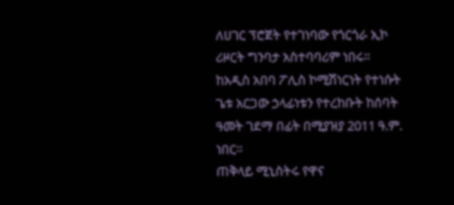ለሀገር ፕሮጀት የተገነባው የጎርጎራ ኢኮ ሪዞርት ግንባታ አስተባባሪም ነበሩ።
ከአዲስ አበባ ፖሊስ ኮሚሽነርነት የተነሱት ጌቱ አርጋው ኃላፊነቱን የተረከቡት ከሰባት ዓመት ገደማ በፊት በሚያዝያ 2011 ዓ.ም. ነበር።
ጠቅላይ ሚኒስትሩ የዋና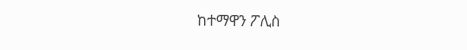ከተማዋን ፖሊስ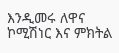እንዲመሩ ለዋና ኮሚሽነር እና ምክትል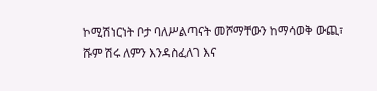ኮሚሽነርነት ቦታ ባለሥልጣናት መሾማቸውን ከማሳወቅ ውጪ፣ ሹም ሽሩ ለምን እንዳስፈለገ እና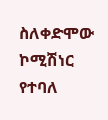ስለቀድሞው ኮሚሽነር የተባለ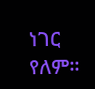ነገር የለም።